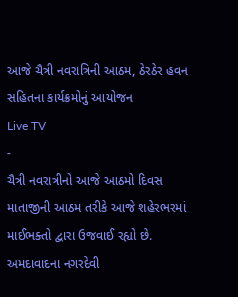આજે ચૈત્રી નવરાત્રિની આઠમ, ઠેરઠેર હવન સહિતના કાર્યક્રમોનું આયોજન
Live TV
-
ચૈત્રી નવરાત્રીનો આજે આઠમો દિવસ માતાજીની આઠમ તરીકે આજે શહેરભરમાં માઈભક્તો દ્વારા ઉજવાઈ રહ્યો છે. અમદાવાદના નગરદેવી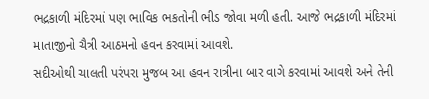ભદ્રકાળી મંદિરમાં પણ ભાવિક ભકતોની ભીડ જોવા મળી હતી. આજે ભદ્રકાળી મંદિરમાં માતાજીનો ચૈત્રી આઠમનો હવન કરવામાં આવશે.
સદીઓથી ચાલતી પરંપરા મુજબ આ હવન રાત્રીના બાર વાગે કરવામાં આવશે અને તેની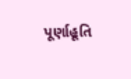પૂર્ણાહૂતિ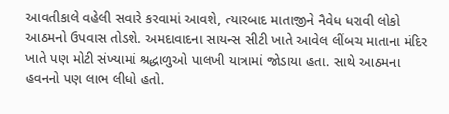આવતીકાલે વહેલી સવારે કરવામાં આવશે, ત્યારબાદ માતાજીને નૈવેધ ધરાવી લોકો આઠમનો ઉપવાસ તોડશે. અમદાવાદના સાયન્સ સીટી ખાતે આવેલ લીંબચ માતાના મંદિર ખાતે પણ મોટી સંખ્યામાં શ્રદ્ધાળુઓ પાલખી યાત્રામાં જોડાયા હતા. સાથે આઠમના હવનનો પણ લાભ લીધો હતો.